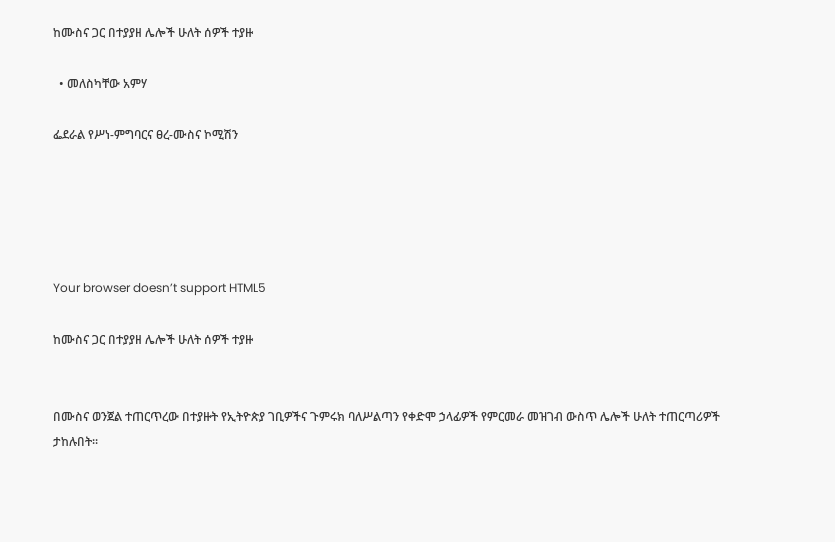ከሙስና ጋር በተያያዘ ሌሎች ሁለት ሰዎች ተያዙ

  • መለስካቸው አምሃ

ፌደራል የሥነ-ምግባርና ፀረ-ሙስና ኮሚሽን





Your browser doesn’t support HTML5

ከሙስና ጋር በተያያዘ ሌሎች ሁለት ሰዎች ተያዙ


በሙስና ወንጀል ተጠርጥረው በተያዙት የኢትዮጵያ ገቢዎችና ጉምሩክ ባለሥልጣን የቀድሞ ኃላፊዎች የምርመራ መዝገብ ውስጥ ሌሎች ሁለት ተጠርጣሪዎች ታከሉበት፡፡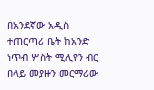በአንደኛው አዲስ ተጠርጣሪ ቤት ከአንድ ነጥብ ሦስት ሚሊየን ብር በላይ መያዙን መርማሪው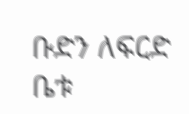ቡድን ለፍርድ ቤቱ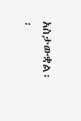አስታውቋል፡፡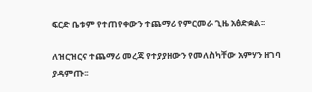ፍርድ ቤቱም የተጠየቀውን ተጨማሪ የምርመራ ጊዜ አፅድቋል፡፡

ለዝርዝርና ተጨማሪ መረጃ የተያያዘውን የመለስካቸው አምሃን ዘገባ ያዳምጡ፡፡